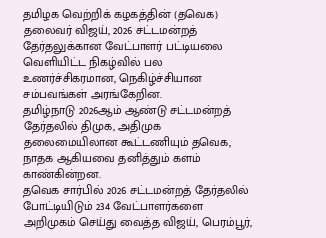தமிழக வெற்றிக் கழகத்தின் (தவெக) தலைவர் விஜய், 2026 சட்டமன்றத் தேர்தலுக்கான வேட்பாளர் பட்டியலை வெளியிட்ட நிகழ்வில் பல உணர்ச்சிகரமான, நெகிழ்ச்சியான சம்பவங்கள் அரங்கேறின.
தமிழ்நாடு 2026ஆம் ஆண்டு சட்டமன்றத் தேர்தலில் திமுக, அதிமுக தலைமையிலான கூட்டணியும் தவெக, நாதக ஆகியவை தனித்தும் களம் காண்கின்றன.
தவெக சார்பில் 2026 சட்டமன்றத் தேர்தலில் போட்டியிடும் 234 வேட்பாளர்களை அறிமுகம் செய்து வைத்த விஜய், பெரம்பூர்,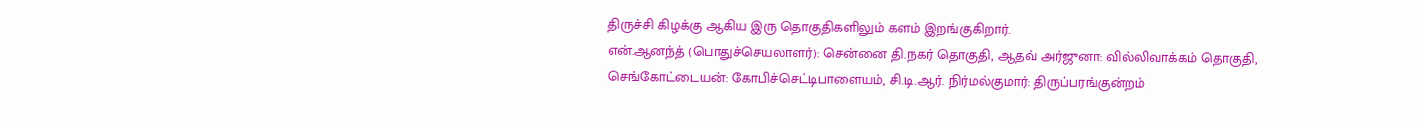திருச்சி கிழக்கு ஆகிய இரு தொகுதிகளிலும் களம் இறங்குகிறார்.
என்.ஆனந்த் (பொதுச்செயலாளர்): சென்னை தி.நகர் தொகுதி, ஆதவ் அர்ஜுனா: வில்லிவாக்கம் தொகுதி, செங்கோட்டையன்: கோபிச்செட்டிபாளையம், சி.டி.ஆர். நிர்மல்குமார்: திருப்பரங்குன்றம்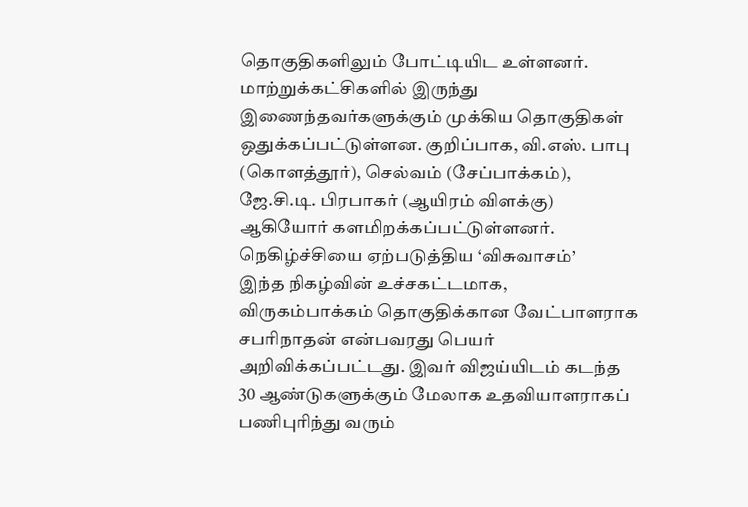தொகுதிகளிலும் போட்டியிட உள்ளனர்.
மாற்றுக்கட்சிகளில் இருந்து இணைந்தவர்களுக்கும் முக்கிய தொகுதிகள் ஒதுக்கப்பட்டுள்ளன. குறிப்பாக, வி.எஸ். பாபு (கொளத்தூர்), செல்வம் (சேப்பாக்கம்), ஜே.சி.டி. பிரபாகர் (ஆயிரம் விளக்கு) ஆகியோர் களமிறக்கப்பட்டுள்ளனர்.
நெகிழ்ச்சியை ஏற்படுத்திய ‘விசுவாசம்’
இந்த நிகழ்வின் உச்சகட்டமாக, விருகம்பாக்கம் தொகுதிக்கான வேட்பாளராக சபரிநாதன் என்பவரது பெயர் அறிவிக்கப்பட்டது. இவர் விஜய்யிடம் கடந்த 30 ஆண்டுகளுக்கும் மேலாக உதவியாளராகப் பணிபுரிந்து வரும்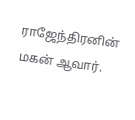ராஜேந்திரனின் மகன் ஆவார்.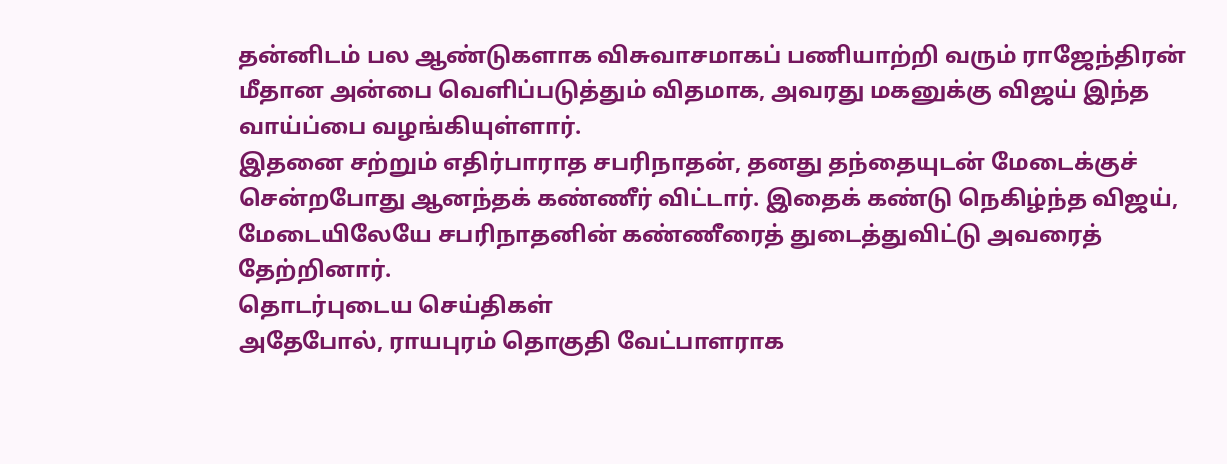தன்னிடம் பல ஆண்டுகளாக விசுவாசமாகப் பணியாற்றி வரும் ராஜேந்திரன் மீதான அன்பை வெளிப்படுத்தும் விதமாக, அவரது மகனுக்கு விஜய் இந்த வாய்ப்பை வழங்கியுள்ளார்.
இதனை சற்றும் எதிர்பாராத சபரிநாதன், தனது தந்தையுடன் மேடைக்குச் சென்றபோது ஆனந்தக் கண்ணீர் விட்டார். இதைக் கண்டு நெகிழ்ந்த விஜய், மேடையிலேயே சபரிநாதனின் கண்ணீரைத் துடைத்துவிட்டு அவரைத் தேற்றினார்.
தொடர்புடைய செய்திகள்
அதேபோல், ராயபுரம் தொகுதி வேட்பாளராக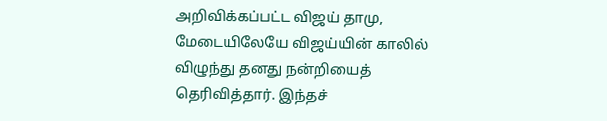அறிவிக்கப்பட்ட விஜய் தாமு, மேடையிலேயே விஜய்யின் காலில் விழுந்து தனது நன்றியைத் தெரிவித்தார். இந்தச்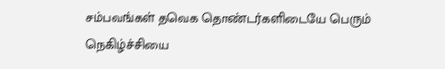சம்பவங்கள் தவெக தொண்டர்களிடையே பெரும் நெகிழ்ச்சியை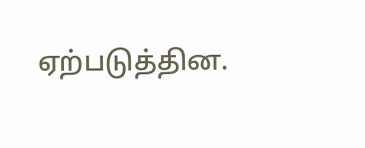ஏற்படுத்தின.